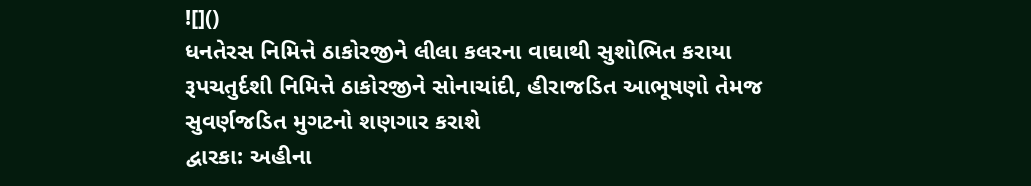![]()
ધનતેરસ નિમિત્તે ઠાકોરજીને લીલા કલરના વાઘાથી સુશોભિત કરાયા
રૂપચતુર્દશી નિમિત્તે ઠાકોરજીને સોનાચાંદી, હીરાજડિત આભૂષણો તેમજ સુવર્ણજડિત મુગટનો શણગાર કરાશે
દ્વારકા: અહીના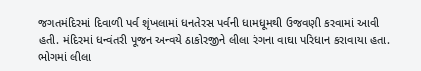જગતમંદિરમાં દિવાળી પર્વ શૃંખલામાં ધનતેરસ પર્વની ધામધૂમથી ઉજવણી કરવામાં આવી હતી. મંદિરમાં ધન્વંતરી પૂજન અન્વયે ઠાકોરજીને લીલા રંગના વાઘા પરિધાન કરાવાયા હતા. ભોગમાં લીલા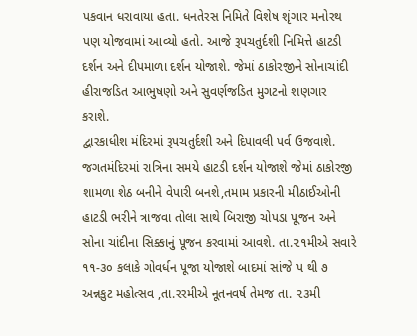પકવાન ધરાવાયા હતા. ધનતેરસ નિમિતે વિશેષ શૃંગાર મનોરથ પણ યોજવામાં આવ્યો હતો. આજે રૂપચતુર્દશી નિમિત્તે હાટડી દર્શન અને દીપમાળા દર્શન યોજાશે. જેમાં ઠાકોરજીને સોનાચાંદી હીરાજડિત આભુષણો અને સુવર્ણજડિત મુગટનો શણગાર કરાશે.
દ્વારકાધીશ મંદિરમાં રૂપચતુર્દશી અને દિપાવલી પર્વ ઉજવાશે. જગતમંદિરમાં રાત્રિના સમયે હાટડી દર્શન યોજાશે જેમાં ઠાકોરજી શામળા શેઠ બનીને વેપારી બનશે,તમામ પ્રકારની મીઠાઈઓની હાટડી ભરીને ત્રાજવા તોલા સાથે બિરાજી ચોપડા પૂજન અને સોના ચાંદીના સિક્કાનું પૂજન કરવામાં આવશે. તા.૨૧મીએ સવારે ૧૧-૩૦ કલાકે ગોવર્ધન પૂજા યોજાશે બાદમાં સાંજે પ થી ૭ અન્નકુટ મહોત્સવ ,તા.રરમીએ નૂતનવર્ષ તેમજ તા. ૨૩મી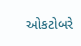ઓકટોબરે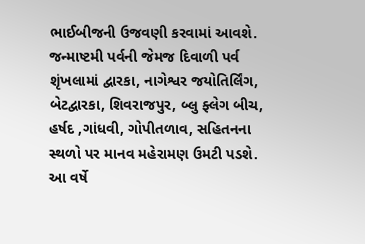ભાઈબીજની ઉજવણી કરવામાં આવશે.
જન્માષ્ટમી પર્વની જેમજ દિવાળી પર્વ શૃંખલામાં દ્વારકા, નાગેશ્વર જયોતિર્લિંગ, બેટદ્વારકા, શિવરાજપુર, બ્લુ ફ્લેગ બીચ, હર્ષદ ,ગાંધવી, ગોપીતળાવ, સહિતનના સ્થળો પર માનવ મહેરામણ ઉમટી પડશે. આ વર્ષે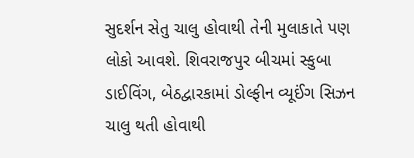સુદર્શન સેતુ ચાલુ હોવાથી તેની મુલાકાતે પણ લોકો આવશે. શિવરાજપુર બીચમાં સ્કુબા ડાઈવિંગ, બેઠદ્વારકામાં ડોલ્ફીન વ્યૂઈંગ સિઝન ચાલુ થતી હોવાથી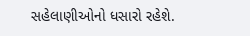સહેલાણીઓનો ધસારો રહેશે.